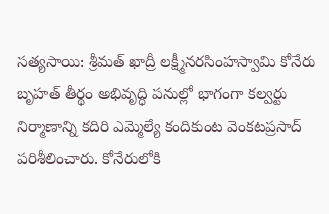సత్యసాయి: శ్రీమత్ ఖాద్రీ లక్ష్మీనరసింహస్వామి కోనేరు బృహత్ తీర్థం అభివృద్ధి పనుల్లో భాగంగా కల్వర్టు నిర్మాణాన్ని కదిరి ఎమ్మెల్యే కందికుంట వెంకటప్రసాద్ పరిశీలించారు. కోనేరులోకి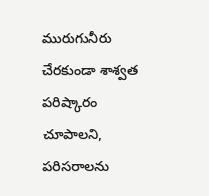మురుగునీరు చేరకుండా శాశ్వత పరిష్కారం చూపాలని, పరిసరాలను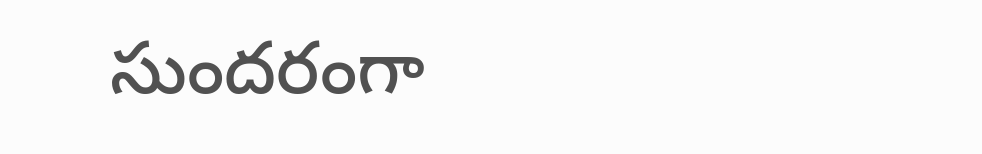సుందరంగా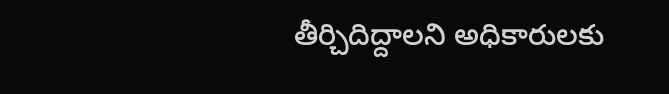తీర్చిదిద్దాలని అధికారులకు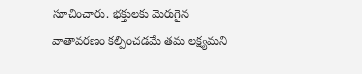సూచించారు. భక్తులకు మెరుగైన వాతావరణం కల్పించడమే తమ లక్ష్యమని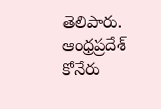తెలిపారు.
ఆంధ్రప్రదేశ్
కోనేరు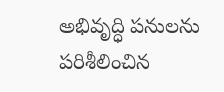అభివృద్ధి పనులను పరిశీలించిన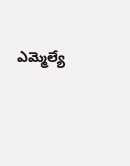ఎమ్మెల్యే